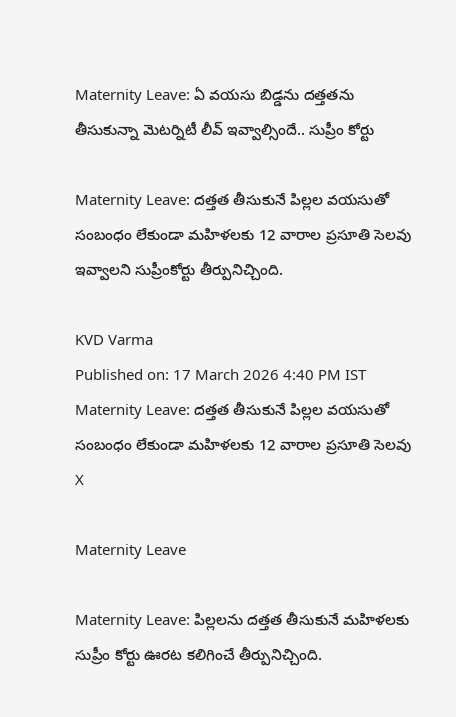Maternity Leave: ఏ వయసు బిడ్డను దత్తతను తీసుకున్నా మెటర్నిటీ లీవ్ ఇవ్వాల్సిందే.. సుప్రీం కోర్టు

Maternity Leave: దత్తత తీసుకునే పిల్లల వయసుతో సంబంధం లేకుండా మహిళలకు 12 వారాల ప్రసూతి సెలవు ఇవ్వాలని సుప్రీంకోర్టు తీర్పునిచ్చింది.

KVD Varma
Published on: 17 March 2026 4:40 PM IST
Maternity Leave: దత్తత తీసుకునే పిల్లల వయసుతో సంబంధం లేకుండా మహిళలకు 12 వారాల ప్రసూతి సెలవు
X

Maternity Leave

Maternity Leave: పిల్లలను దత్తత తీసుకునే మహిళలకు సుప్రీం కోర్టు ఊరట కలిగించే తీర్పునిచ్చింది.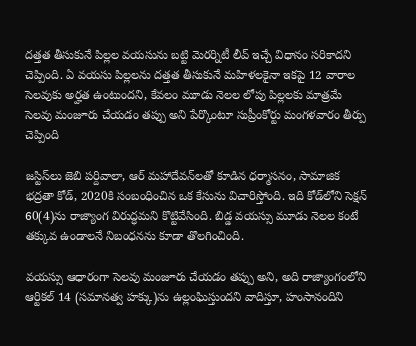దత్తత తీసుకునే పిల్లల వయసును బట్టి మెరర్నిటీ లీవ్ ఇచ్చే విధానం సరికాదని చెప్పింది. ఏ వయసు పిల్లలను దత్తత తీసుకునే మహిళలకైనా ఇకపై 12 వారాల సెలవుకు అర్హత ఉంటుందని, కేవలం మూడు నెలల లోపు పిల్లలకు మాత్రమే సెలవు మంజూరు చేయడం తప్పు అని పేర్కొంటూ సుప్రీంకోర్టు మంగళవారం తీర్పు చెప్పింది

జస్టిస్‌లు జెబి పర్దివాలా, ఆర్ మహాదేవన్‌లతో కూడిన ధర్మాసనం, సామాజిక భద్రతా కోడ్, 2020కి సంబంధించిన ఒక కేసును విచారిస్తోంది. ఇది కోడ్‌లోని సెక్షన్ 60(4)ను రాజ్యాంగ విరుద్ధమని కొట్టివేసింది. బిడ్డ వయస్సు మూడు నెలల కంటే తక్కువ ఉండాలనే నిబంధనను కూడా తొలగించింది.

వయస్సు ఆధారంగా సెలవు మంజూరు చేయడం తప్పు అని, అది రాజ్యాంగంలోని ఆర్టికల్ 14 (సమానత్వ హక్కు)ను ఉల్లంఘిస్తుందని వాదిస్తూ, హంసానందిని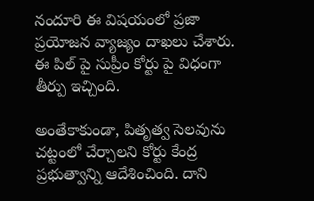నందూరి ఈ విషయంలో ప్రజా ప్రయోజన వ్యాజ్యం దాఖలు చేశారు. ఈ పిల్ పై సుప్రీం కోర్టు పై విధంగా తీర్పు ఇచ్చింది.

అంతేకాకుండా, పితృత్వ సెలవును చట్టంలో చేర్చాలని కోర్టు కేంద్ర ప్రభుత్వాన్ని ఆదేశించింది. దాని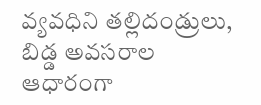వ్యవధిని తల్లిదండ్రులు, బిడ్డ అవసరాల ఆధారంగా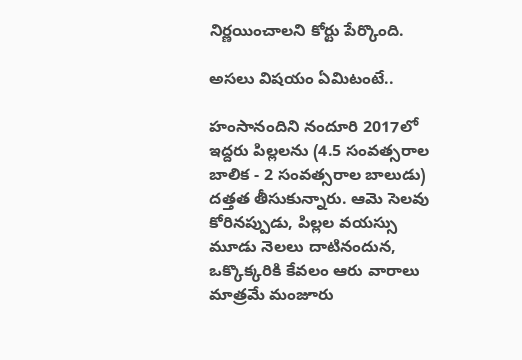నిర్ణయించాలని కోర్టు పేర్కొంది.

అసలు విషయం ఏమిటంటే..

హంసానందిని నందూరి 2017లో ఇద్దరు పిల్లలను (4.5 సంవత్సరాల బాలిక - 2 సంవత్సరాల బాలుడు) దత్తత తీసుకున్నారు. ఆమె సెలవు కోరినప్పుడు, పిల్లల వయస్సు మూడు నెలలు దాటినందున, ఒక్కొక్కరికి కేవలం ఆరు వారాలు మాత్రమే మంజూరు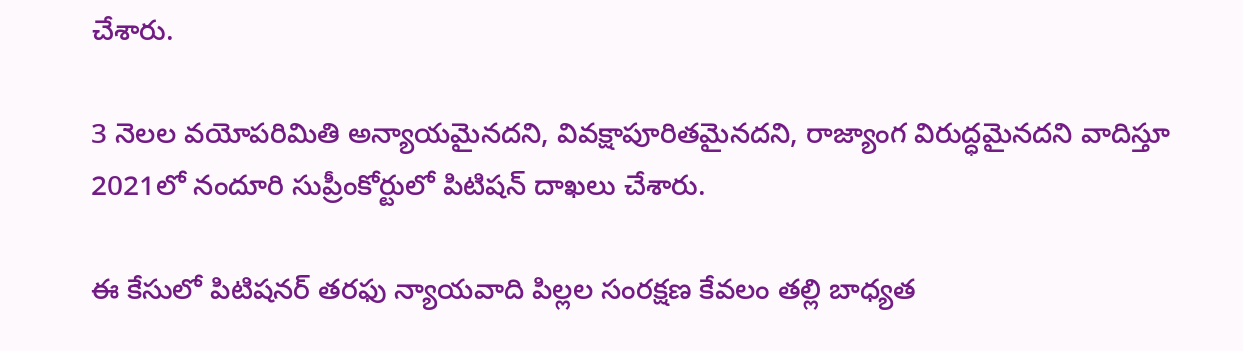చేశారు.

3 నెలల వయోపరిమితి అన్యాయమైనదని, వివక్షాపూరితమైనదని, రాజ్యాంగ విరుద్ధమైనదని వాదిస్తూ 2021లో నందూరి సుప్రీంకోర్టులో పిటిషన్ దాఖలు చేశారు.

ఈ కేసులో పిటిషనర్ తరఫు న్యాయవాది పిల్లల సంరక్షణ కేవలం తల్లి బాధ్యత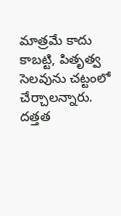మాత్రమే కాదు కాబట్టి, పితృత్వ సెలవును చట్టంలో చేర్చాలన్నారు. దత్తత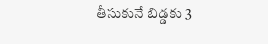తీసుకునే బిడ్డకు 3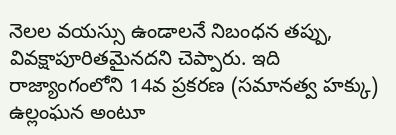నెలల వయస్సు ఉండాలనే నిబంధన తప్పు, వివక్షాపూరితమైనదని చెప్పారు. ఇది రాజ్యాంగంలోని 14వ ప్రకరణ (సమానత్వ హక్కు) ఉల్లంఘన అంటూ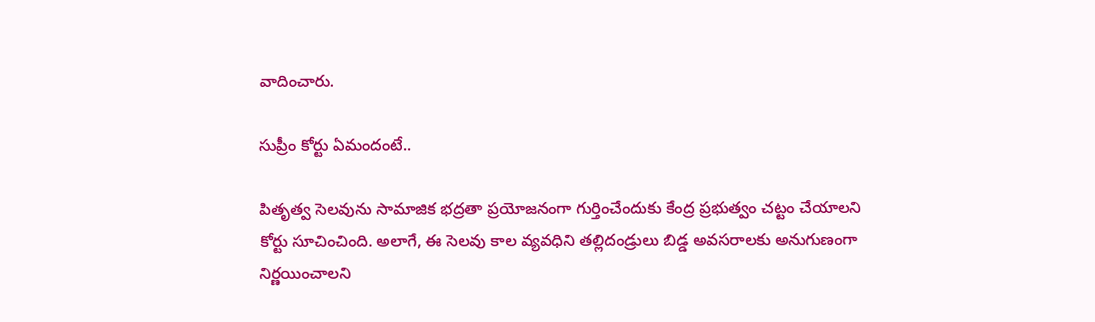వాదించారు.

సుప్రీం కోర్టు ఏమందంటే..

పితృత్వ సెలవును సామాజిక భద్రతా ప్రయోజనంగా గుర్తించేందుకు కేంద్ర ప్రభుత్వం చట్టం చేయాలని కోర్టు సూచించింది. అలాగే, ఈ సెలవు కాల వ్యవధిని తల్లిదండ్రులు బిడ్డ అవసరాలకు అనుగుణంగా నిర్ణయించాలని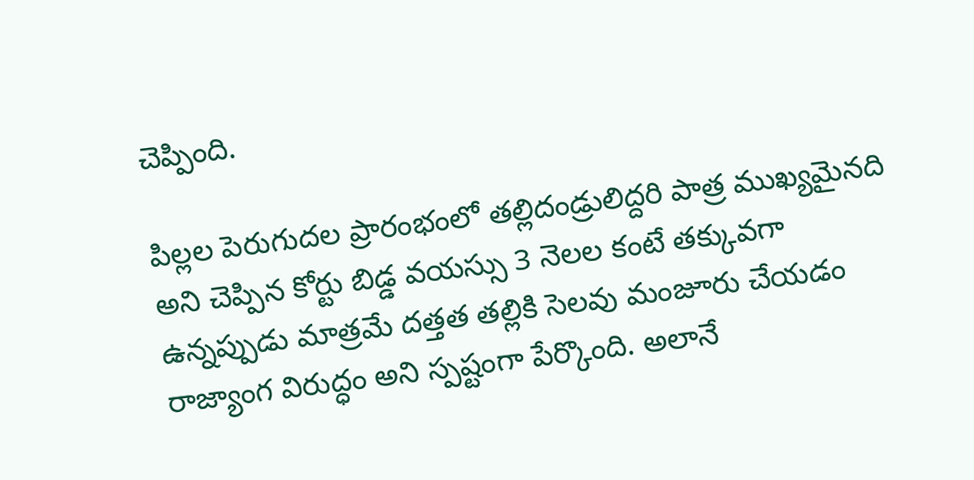చెప్పింది.

పిల్లల పెరుగుదల ప్రారంభంలో తల్లిదండ్రులిద్దరి పాత్ర ముఖ్యమైనది అని చెప్పిన కోర్టు బిడ్డ వయస్సు 3 నెలల కంటే తక్కువగా ఉన్నప్పుడు మాత్రమే దత్తత తల్లికి సెలవు మంజూరు చేయడం రాజ్యాంగ విరుద్ధం అని స్పష్టంగా పేర్కొంది. అలానే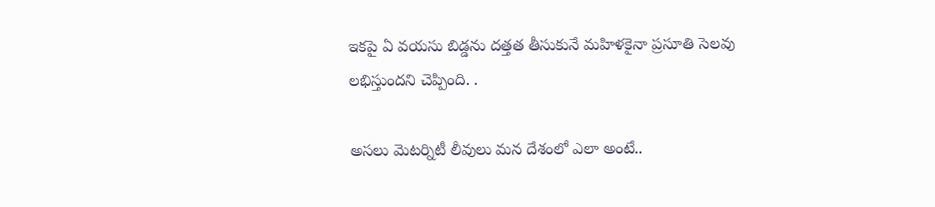ఇకపై ఏ వయసు బిడ్డను దత్తత తీసుకునే మహిళకైనా ప్రసూతి సెలవు లభిస్తుందని చెప్పింది. .

అసలు మెటర్నిటీ లీవులు మన దేశంలో ఎలా అంటే..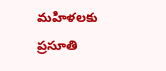మహిళలకు ప్రసూతి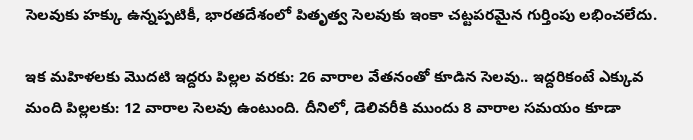సెలవుకు హక్కు ఉన్నప్పటికీ, భారతదేశంలో పితృత్వ సెలవుకు ఇంకా చట్టపరమైన గుర్తింపు లభించలేదు.

ఇక మహిళలకు మొదటి ఇద్దరు పిల్లల వరకు: 26 వారాల వేతనంతో కూడిన సెలవు.. ఇద్దరికంటే ఎక్కువ మంది పిల్లలకు: 12 వారాల సెలవు ఉంటుంది. దీనిలో, డెలివరీకి ముందు 8 వారాల సమయం కూడా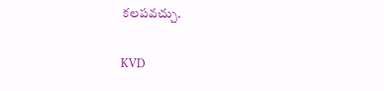కలపవచ్చు.

KVD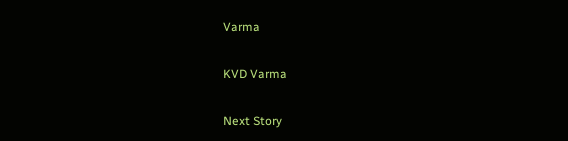Varma

KVD Varma

Next Story